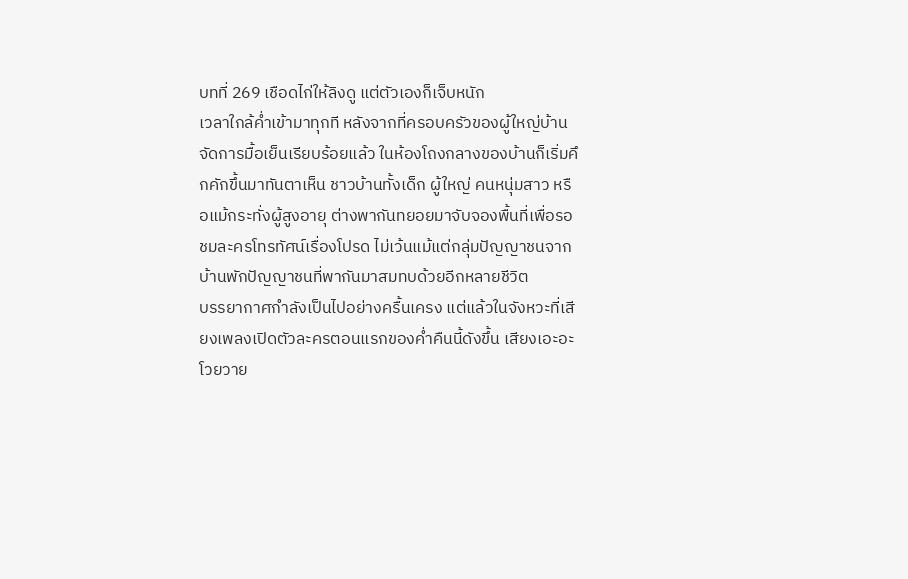บทที่ 269 เชือดไก่ให้ลิงดู แต่ตัวเองก็เจ็บหนัก
เวลาใกล้ค่ำเข้ามาทุกที หลังจากที่ครอบครัวของผู้ใหญ่บ้านจัดการมื้อเย็นเรียบร้อยแล้ว ในห้องโถงกลางของบ้านก็เริ่มคึกคักขึ้นมาทันตาเห็น ชาวบ้านทั้งเด็ก ผู้ใหญ่ คนหนุ่มสาว หรือแม้กระทั่งผู้สูงอายุ ต่างพากันทยอยมาจับจองพื้นที่เพื่อรอชมละครโทรทัศน์เรื่องโปรด ไม่เว้นแม้แต่กลุ่มปัญญาชนจากบ้านพักปัญญาชนที่พากันมาสมทบด้วยอีกหลายชีวิต
บรรยากาศกำลังเป็นไปอย่างครื้นเครง แต่แล้วในจังหวะที่เสียงเพลงเปิดตัวละครตอนแรกของค่ำคืนนี้ดังขึ้น เสียงเอะอะโวยวาย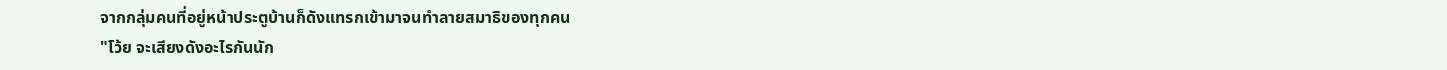จากกลุ่มคนที่อยู่หน้าประตูบ้านก็ดังแทรกเข้ามาจนทำลายสมาธิของทุกคน
"โว้ย จะเสียงดังอะไรกันนัก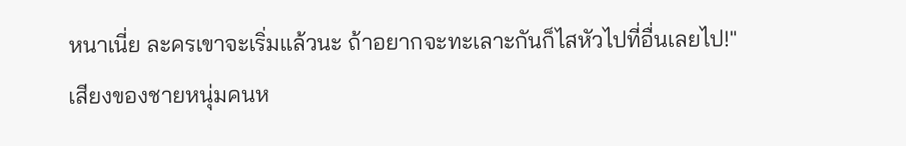หนาเนี่ย ละครเขาจะเริ่มแล้วนะ ถ้าอยากจะทะเลาะกันก็ไสหัวไปที่อื่นเลยไป!"
เสียงของชายหนุ่มคนห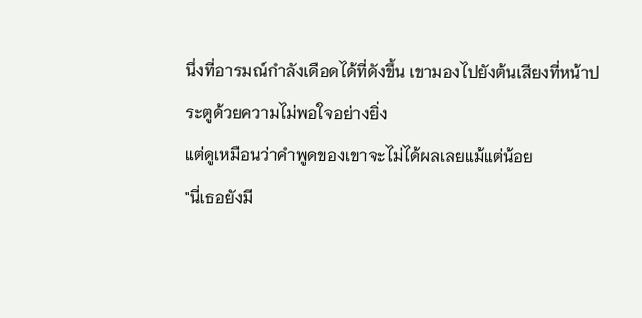นึ่งที่อารมณ์กำลังเดือดได้ที่ดังขึ้น เขามองไปยังต้นเสียงที่หน้าประตูด้วยความไม่พอใจอย่างยิ่ง
แต่ดูเหมือนว่าคำพูดของเขาจะไม่ได้ผลเลยแม้แต่น้อย
"นี่เธอยังมี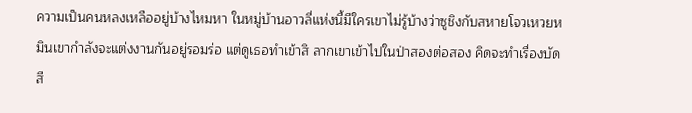ความเป็นคนหลงเหลืออยู่บ้างไหมหา ในหมู่บ้านอาวลี่แห่งนี้มีใครเขาไม่รู้บ้างว่าซูชิงกับสหายโจวเหวยหมินเขากำลังจะแต่งงานกันอยู่รอมร่อ แต่ดูเธอทำเข้าสิ ลากเขาเข้าไปในป่าสองต่อสอง คิดจะทำเรื่องบัดสี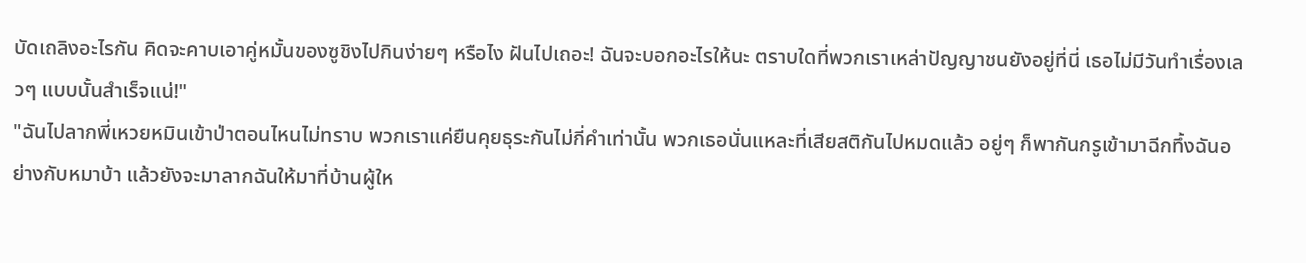บัดเถลิงอะไรกัน คิดจะคาบเอาคู่หมั้นของซูชิงไปกินง่ายๆ หรือไง ฝันไปเถอะ! ฉันจะบอกอะไรให้นะ ตราบใดที่พวกเราเหล่าปัญญาชนยังอยู่ที่นี่ เธอไม่มีวันทำเรื่องเลวๆ แบบนั้นสำเร็จแน่!"
"ฉันไปลากพี่เหวยหมินเข้าป่าตอนไหนไม่ทราบ พวกเราแค่ยืนคุยธุระกันไม่กี่คำเท่านั้น พวกเธอนั่นแหละที่เสียสติกันไปหมดแล้ว อยู่ๆ ก็พากันกรูเข้ามาฉีกทึ้งฉันอย่างกับหมาบ้า แล้วยังจะมาลากฉันให้มาที่บ้านผู้ให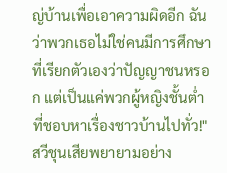ญ่บ้านเพื่อเอาความผิดอีก ฉันว่าพวกเธอไม่ใช่คนมีการศึกษาที่เรียกตัวเองว่าปัญญาชนหรอก แต่เป็นแค่พวกผู้หญิงชั้นต่ำที่ชอบหาเรื่องชาวบ้านไปทั่ว!"
สวีชุนเสียพยายามอย่าง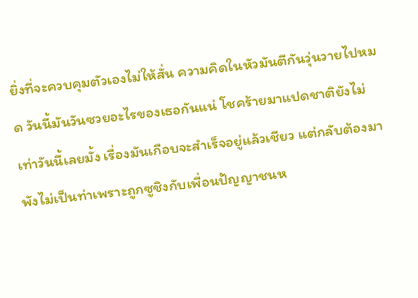ยิ่งที่จะควบคุมตัวเองไม่ให้สั่น ความคิดในหัวมันตีกันวุ่นวายไปหมด วันนี้มันวันซวยอะไรของเธอกันแน่ โชคร้ายมาแปดชาติยังไม่เท่าวันนี้เลยมั้ง เรื่องมันเกือบจะสำเร็จอยู่แล้วเชียว แต่กลับต้องมาพังไม่เป็นท่าเพราะถูกซูชิงกับเพื่อนปัญญาชนห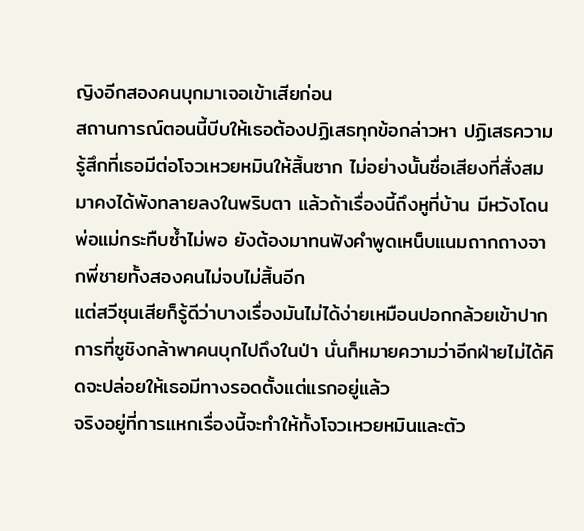ญิงอีกสองคนบุกมาเจอเข้าเสียก่อน
สถานการณ์ตอนนี้บีบให้เธอต้องปฏิเสธทุกข้อกล่าวหา ปฏิเสธความรู้สึกที่เธอมีต่อโจวเหวยหมินให้สิ้นซาก ไม่อย่างนั้นชื่อเสียงที่สั่งสมมาคงได้พังทลายลงในพริบตา แล้วถ้าเรื่องนี้ถึงหูที่บ้าน มีหวังโดนพ่อแม่กระทืบซ้ำไม่พอ ยังต้องมาทนฟังคำพูดเหน็บแนมถากถางจากพี่ชายทั้งสองคนไม่จบไม่สิ้นอีก
แต่สวีชุนเสียก็รู้ดีว่าบางเรื่องมันไม่ได้ง่ายเหมือนปอกกล้วยเข้าปาก การที่ซูชิงกล้าพาคนบุกไปถึงในป่า นั่นก็หมายความว่าอีกฝ่ายไม่ได้คิดจะปล่อยให้เธอมีทางรอดตั้งแต่แรกอยู่แล้ว
จริงอยู่ที่การแหกเรื่องนี้จะทำให้ทั้งโจวเหวยหมินและตัว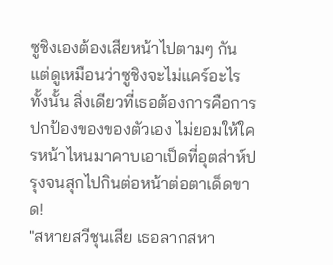ซูชิงเองต้องเสียหน้าไปตามๆ กัน แต่ดูเหมือนว่าซูชิงจะไม่แคร์อะไรทั้งนั้น สิ่งเดียวที่เธอต้องการคือการปกป้องของของตัวเอง ไม่ยอมให้ใครหน้าไหนมาคาบเอาเป็ดที่อุตส่าห์ปรุงจนสุกไปกินต่อหน้าต่อตาเด็ดขาด!
"สหายสวีชุนเสีย เธอลากสหา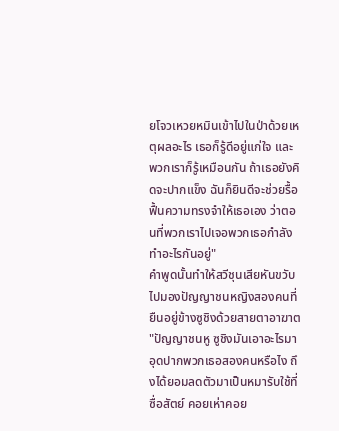ยโจวเหวยหมินเข้าไปในป่าด้วยเหตุผลอะไร เธอก็รู้ดีอยู่แก่ใจ และพวกเราก็รู้เหมือนกัน ถ้าเธอยังคิดจะปากแข็ง ฉันก็ยินดีจะช่วยรื้อฟื้นความทรงจำให้เธอเอง ว่าตอนที่พวกเราไปเจอพวกเธอกำลังทำอะไรกันอยู่"
คำพูดนั้นทำให้สวีชุนเสียหันขวับไปมองปัญญาชนหญิงสองคนที่ยืนอยู่ข้างซูชิงด้วยสายตาอาฆาต "ปัญญาชนหู ซูชิงมันเอาอะไรมาอุดปากพวกเธอสองคนหรือไง ถึงได้ยอมลดตัวมาเป็นหมารับใช้ที่ซื่อสัตย์ คอยเห่าคอย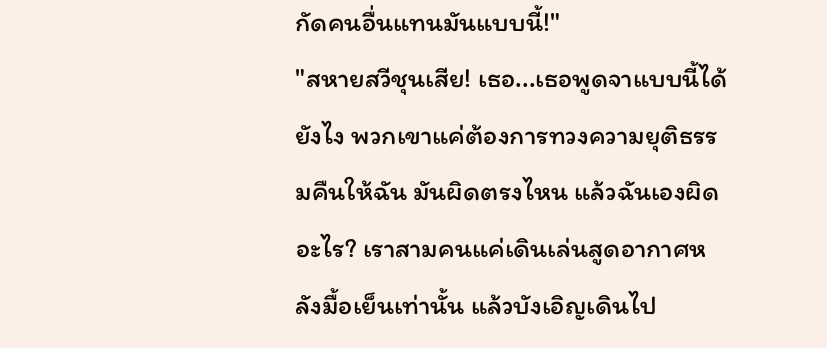กัดคนอื่นแทนมันแบบนี้!"
"สหายสวีชุนเสีย! เธอ...เธอพูดจาแบบนี้ได้ยังไง พวกเขาแค่ต้องการทวงความยุติธรรมคืนให้ฉัน มันผิดตรงไหน แล้วฉันเองผิดอะไร? เราสามคนแค่เดินเล่นสูดอากาศหลังมื้อเย็นเท่านั้น แล้วบังเอิญเดินไป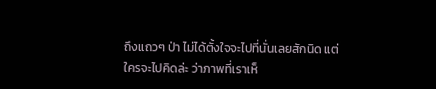ถึงแถวๆ ป่า ไม่ได้ตั้งใจจะไปที่นั่นเลยสักนิด แต่ใครจะไปคิดล่ะ ว่าภาพที่เราเห็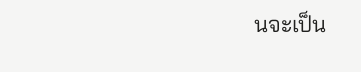นจะเป็น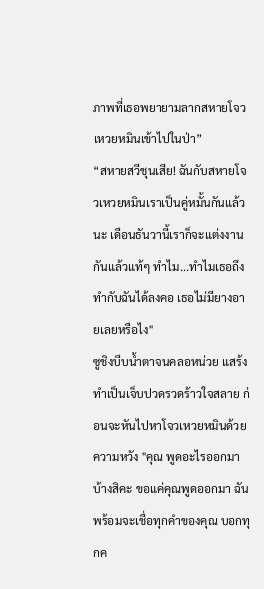ภาพที่เธอพยายามลากสหายโจวเหวยหมินเข้าไปในป่า”
“สหายสวีชุนเสีย! ฉันกับสหายโจวเหวยหมินเราเป็นคู่หมั้นกันแล้วนะ เดือนธันวานี้เราก็จะแต่งงานกันแล้วแท้ๆ ทำไม...ทำไมเธอถึงทำกับฉันได้ลงคอ เธอไม่มียางอายเลยหรือไง"
ซูชิงบีบน้ำตาจนคลอหน่วย แสร้งทำเป็นเจ็บปวดรวดร้าวใจสลาย ก่อนจะหันไปหาโจวเหวยหมินด้วยความหวัง "คุณ พูดอะไรออกมาบ้างสิคะ ขอแค่คุณพูดออกมา ฉันพร้อมจะเชื่อทุกคำของคุณ บอกทุกค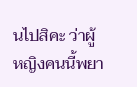นไปสิคะ ว่าผู้หญิงคนนี้พยา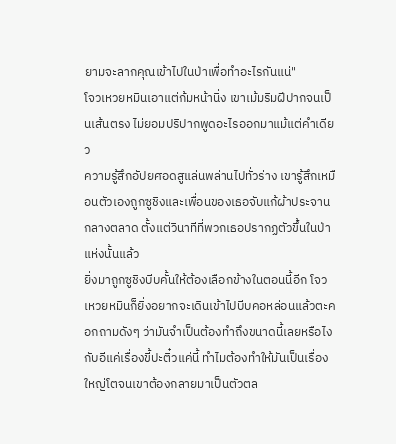ยามจะลากคุณเข้าไปในป่าเพื่อทำอะไรกันแน่"
โจวเหวยหมินเอาแต่ก้มหน้านิ่ง เขาเม้มริมฝีปากจนเป็นเส้นตรง ไม่ยอมปริปากพูดอะไรออกมาแม้แต่คำเดียว
ความรู้สึกอัปยศอดสูแล่นพล่านไปทั่วร่าง เขารู้สึกเหมือนตัวเองถูกซูชิงและเพื่อนของเธอจับแก้ผ้าประจานกลางตลาด ตั้งแต่วินาทีที่พวกเธอปรากฏตัวขึ้นในป่าแห่งนั้นแล้ว
ยิ่งมาถูกซูชิงบีบคั้นให้ต้องเลือกข้างในตอนนี้อีก โจวเหวยหมินก็ยิ่งอยากจะเดินเข้าไปบีบคอหล่อนแล้วตะคอกถามดังๆ ว่ามันจำเป็นต้องทำถึงขนาดนี้เลยหรือไง กับอีแค่เรื่องขี้ปะติ๋วแค่นี้ ทำไมต้องทำให้มันเป็นเรื่องใหญ่โตจนเขาต้องกลายมาเป็นตัวตล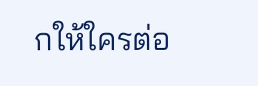กให้ใครต่อ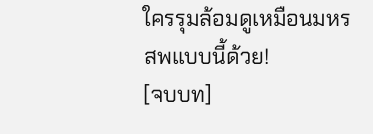ใครรุมล้อมดูเหมือนมหรสพแบบนี้ด้วย!
[จบบท]